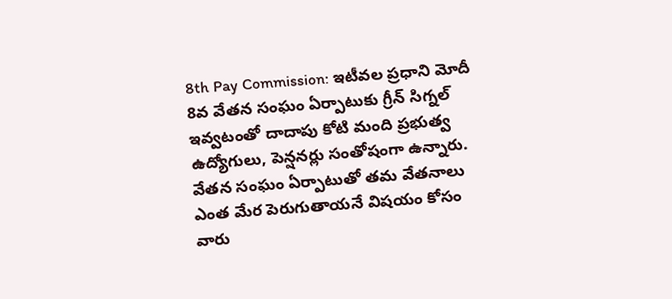8th Pay Commission: ఇటీవల ప్రధాని మోదీ 8వ వేతన సంఘం ఏర్పాటుకు గ్రీన్ సిగ్నల్ ఇవ్వటంతో దాదాపు కోటి మంది ప్రభుత్వ ఉద్యోగులు, పెన్షనర్లు సంతోషంగా ఉన్నారు. వేతన సంఘం ఏర్పాటుతో తమ వేతనాలు ఎంత మేర పెరుగుతాయనే విషయం కోసం వారు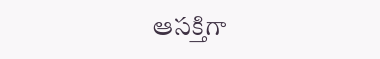ఆసక్తిగా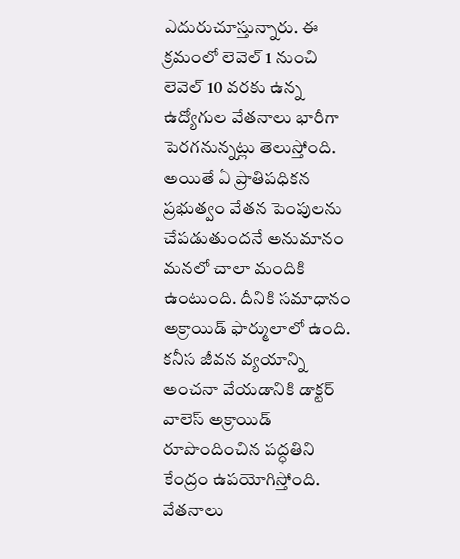ఎదురుచూస్తున్నారు. ఈ క్రమంలో లెవెల్ 1 నుంచి లెవెల్ 10 వరకు ఉన్న ఉద్యోగుల వేతనాలు భారీగా పెరగనున్నట్లు తెలుస్తోంది.
అయితే ఏ ప్రాతిపధికన ప్రభుత్వం వేతన పెంపులను చేపడుతుందనే అనుమానం మనలో చాలా మందికి ఉంటుంది. దీనికి సమాధానం అక్రాయిడ్ ఫార్ములాలో ఉంది. కనీస జీవన వ్యయాన్ని అంచనా వేయడానికి డాక్టర్ వాలెస్ అక్రాయిడ్ రూపొందించిన పద్ధతిని కేంద్రం ఉపయోగిస్తోంది. వేతనాలు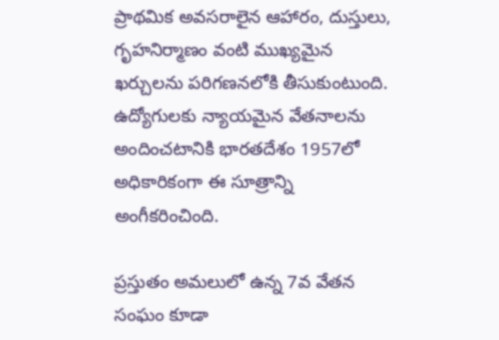ప్రాథమిక అవసరాలైన ఆహారం, దుస్తులు, గృహనిర్మాణం వంటి ముఖ్యమైన ఖర్చులను పరిగణనలోకి తీసుకుంటుంది. ఉద్యోగులకు న్యాయమైన వేతనాలను అందించటానికి భారతదేశం 1957లో అధికారికంగా ఈ సూత్రాన్ని అంగీకరించింది.

ప్రస్తుతం అమలులో ఉన్న 7వ వేతన సంఘం కూడా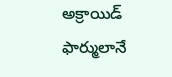అక్రాయిడ్ ఫార్ములానే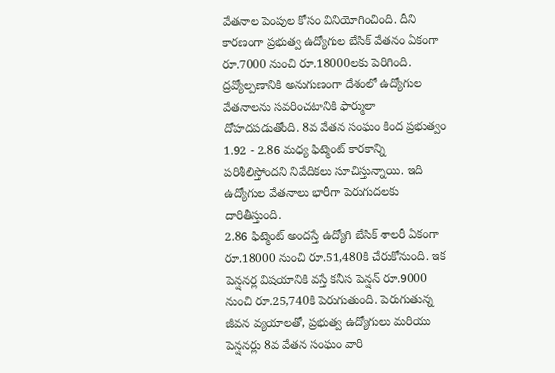వేతనాల పెంపుల కోసం వినియోగించింది. దీని కారణంగా ప్రభుత్వ ఉద్యోగుల బేసిక్ వేతనం ఏకంగా రూ.7000 నుంచి రూ.18000లకు పెరిగింది. ద్రవ్యోల్పణానికి అనుగుణంగా దేశంలో ఉద్యోగుల వేతనాలను సవరించటానికి ఫార్ములా దోహదపడుతోంది. 8వ వేతన సంఘం కింద ప్రభుత్వం 1.92 - 2.86 మధ్య ఫిట్మెంట్ కారకాన్ని పరిశీలిస్తోందని నివేదికలు సూచిస్తున్నాయి. ఇది ఉద్యోగుల వేతనాలు భారీగా పెరుగుదలకు దారితీస్తుంది.
2.86 ఫిట్మెంట్ అందస్తే ఉద్యోగి బేసిక్ శాలరీ ఏకంగా రూ.18000 నుంచి రూ.51,480కి చేరుకోనుంది. ఇక పెన్షనర్ల విషయానికి వస్తే కనీస పెన్షన్ రూ.9000 నుంచి రూ.25,740కి పెరుగుతుంది. పెరుగుతున్న జీవన వ్యయాలతో, ప్రభుత్వ ఉద్యోగులు మరియు పెన్షనర్లు 8వ వేతన సంఘం వారి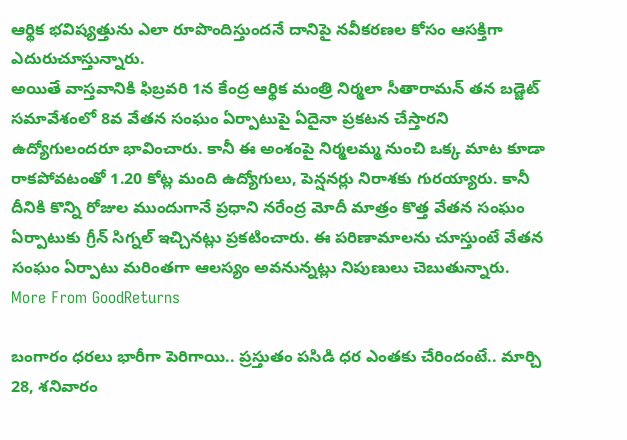ఆర్థిక భవిష్యత్తును ఎలా రూపొందిస్తుందనే దానిపై నవీకరణల కోసం ఆసక్తిగా ఎదురుచూస్తున్నారు.
అయితే వాస్తవానికి ఫిబ్రవరి 1న కేంద్ర ఆర్థిక మంత్రి నిర్మలా సీతారామన్ తన బడ్జెట్ సమావేశంలో 8వ వేతన సంఘం ఏర్పాటుపై ఏదైనా ప్రకటన చేస్తారని ఉద్యోగులందరూ భావించారు. కానీ ఈ అంశంపై నిర్మలమ్మ నుంచి ఒక్క మాట కూడా రాకపోవటంతో 1.20 కోట్ల మంది ఉద్యోగులు, పెన్షనర్లు నిరాశకు గురయ్యారు. కానీ దీనికి కొన్ని రోజుల ముందుగానే ప్రధాని నరేంద్ర మోదీ మాత్రం కొత్త వేతన సంఘం ఏర్పాటుకు గ్రీన్ సిగ్నల్ ఇచ్చినట్లు ప్రకటించారు. ఈ పరిణామాలను చూస్తుంటే వేతన సంఘం ఏర్పాటు మరింతగా ఆలస్యం అవనున్నట్లు నిపుణులు చెబుతున్నారు.
More From GoodReturns

బంగారం ధరలు భారీగా పెరిగాయి.. ప్రస్తుతం పసిడి ధర ఎంతకు చేరిందంటే.. మార్చి 28, శనివారం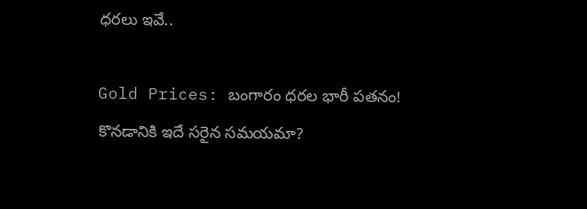ధరలు ఇవే..

Gold Prices: బంగారం ధరల భారీ పతనం! కొనడానికి ఇదే సరైన సమయమా?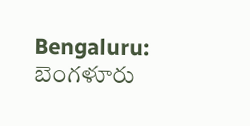Bengaluru: బెంగళూరు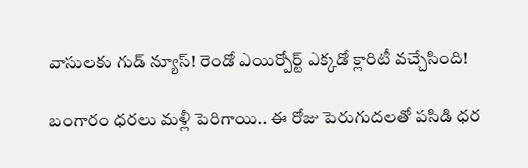వాసులకు గుడ్ న్యూస్! రెండో ఎయిర్పోర్ట్ ఎక్కడో క్లారిటీ వచ్చేసింది!

బంగారం ధరలు మళ్లీ పెరిగాయి.. ఈ రోజు పెరుగుదలతో పసిడి ధర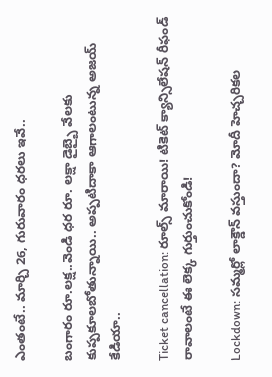ఎంతంటే.. మార్చి 26, గురువారం ధరలు ఇవే..

బంగారం రూ.లక్ష..వెండి ధర రూ. లక్షా డైబ్బై వేలకు కుప్పకూలబోతున్నాయి.. అప్పటిదాకా ఆగాలంటున్న అజయ్ కేడియా..

Ticket cancellation: రూల్స్ మారాయి! టికెట్ క్యాన్సిలేషన్ రీఫండ్ రావాలంటే ఈ లెక్క గుర్తుంచుకోండి!

Lockdown: సమ్మర్లో లాక్డౌన్ వస్తుందా? మోదీ హెచ్చరికల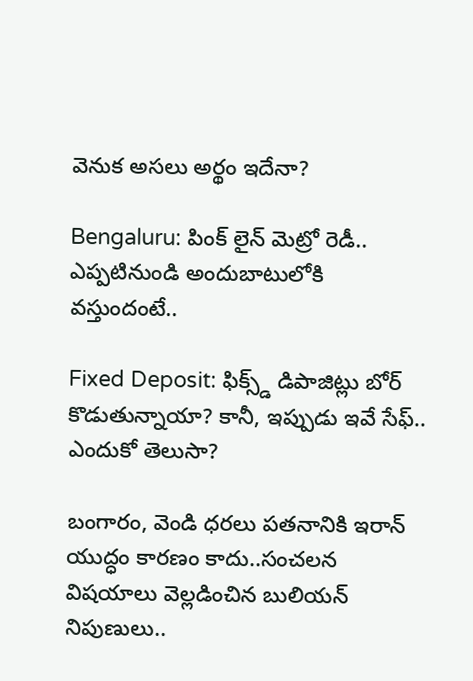వెనుక అసలు అర్థం ఇదేనా?

Bengaluru: పింక్ లైన్ మెట్రో రెడీ.. ఎప్పటినుండి అందుబాటులోకి వస్తుందంటే..

Fixed Deposit: ఫిక్స్డ్ డిపాజిట్లు బోర్ కొడుతున్నాయా? కానీ, ఇప్పుడు ఇవే సేఫ్.. ఎందుకో తెలుసా?

బంగారం, వెండి ధరలు పతనానికి ఇరాన్ యుద్ధం కారణం కాదు..సంచలన విషయాలు వెల్లడించిన బులియన్ నిపుణులు..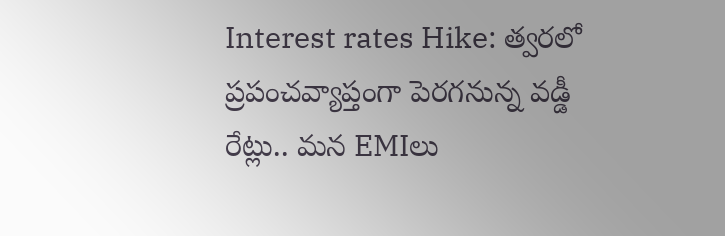Interest rates Hike: త్వరలో ప్రపంచవ్యాప్తంగా పెరగనున్న వడ్డీ రేట్లు.. మన EMIలు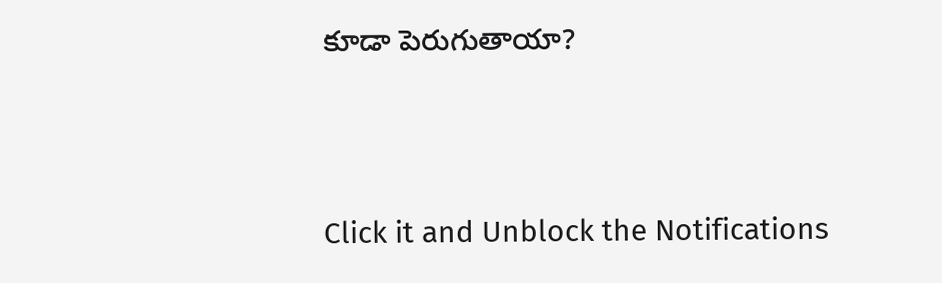కూడా పెరుగుతాయా?



Click it and Unblock the Notifications